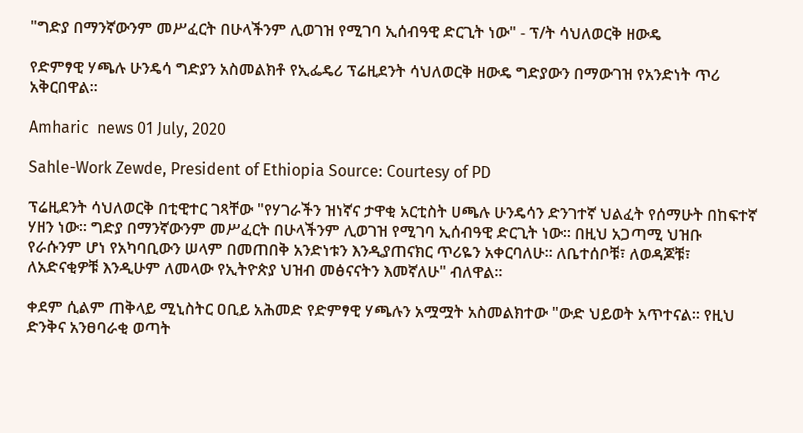"ግድያ በማንኛውንም መሥፈርት በሁላችንም ሊወገዝ የሚገባ ኢሰብዓዊ ድርጊት ነው" - ፕ/ት ሳህለወርቅ ዘውዴ

የድምፃዊ ሃጫሉ ሁንዴሳ ግድያን አስመልክቶ የኢፌዴሪ ፕሬዚደንት ሳህለወርቅ ዘውዴ ግድያውን በማውገዝ የአንድነት ጥሪ አቅርበዋል።

Amharic  news 01 July, 2020

Sahle-Work Zewde, President of Ethiopia Source: Courtesy of PD

ፕሬዚደንት ሳህለወርቅ በቲዊተር ገጻቸው "የሃገራችን ዝነኛና ታዋቂ አርቲስት ሀጫሉ ሁንዴሳን ድንገተኛ ህልፈት የሰማሁት በከፍተኛ ሃዘን ነው። ግድያ በማንኛውንም መሥፈርት በሁላችንም ሊወገዝ የሚገባ ኢሰብዓዊ ድርጊት ነው። በዚህ አጋጣሚ ህዝቡ የራሱንም ሆነ የአካባቢውን ሠላም በመጠበቅ አንድነቱን እንዲያጠናክር ጥሪዬን አቀርባለሁ። ለቤተሰቦቹ፣ ለወዳጆቹ፣ ለአድናቂዎቹ እንዲሁም ለመላው የኢትዮጵያ ህዝብ መፅናናትን እመኛለሁ" ብለዋል።

ቀደም ሲልም ጠቅላይ ሚኒስትር ዐቢይ አሕመድ የድምፃዊ ሃጫሉን አሟሟት አስመልክተው "ውድ ህይወት አጥተናል። የዚህ ድንቅና አንፀባራቂ ወጣት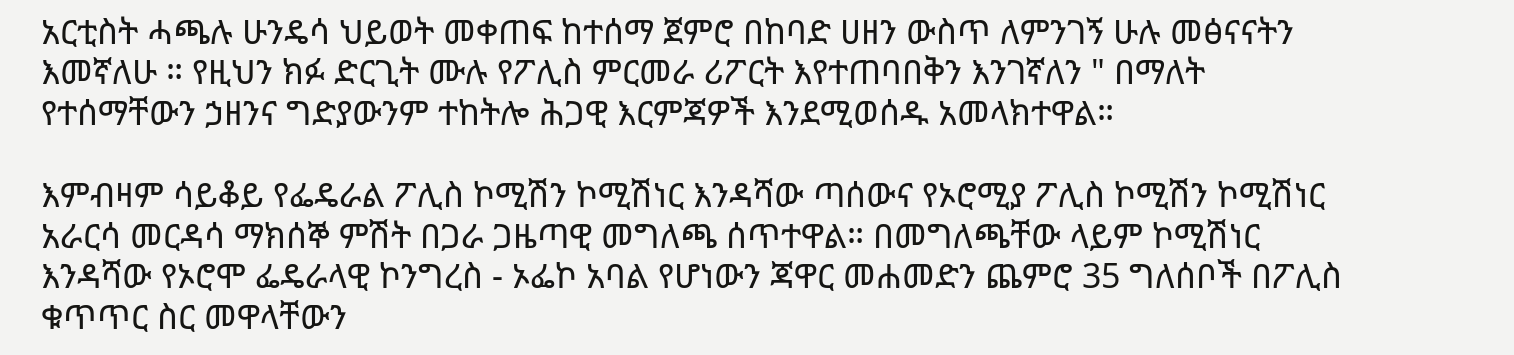አርቲስት ሓጫሉ ሁንዴሳ ህይወት መቀጠፍ ከተሰማ ጀምሮ በከባድ ሀዘን ውስጥ ለምንገኝ ሁሉ መፅናናትን እመኛለሁ ። የዚህን ክፉ ድርጊት ሙሉ የፖሊስ ምርመራ ሪፖርት እየተጠባበቅን እንገኛለን " በማለት የተሰማቸውን ኃዘንና ግድያውንም ተከትሎ ሕጋዊ እርምጃዎች እንደሚወሰዱ አመላክተዋል።

እምብዛም ሳይቆይ የፌዴራል ፖሊስ ኮሚሽን ኮሚሽነር እንዳሻው ጣሰውና የኦሮሚያ ፖሊስ ኮሚሽን ኮሚሽነር አራርሳ መርዳሳ ማክሰኞ ምሽት በጋራ ጋዜጣዊ መግለጫ ሰጥተዋል። በመግለጫቸው ላይም ኮሚሽነር እንዳሻው የኦሮሞ ፌዴራላዊ ኮንግረስ - ኦፌኮ አባል የሆነውን ጃዋር መሐመድን ጨምሮ 35 ግለሰቦች በፖሊስ ቁጥጥር ስር መዋላቸውን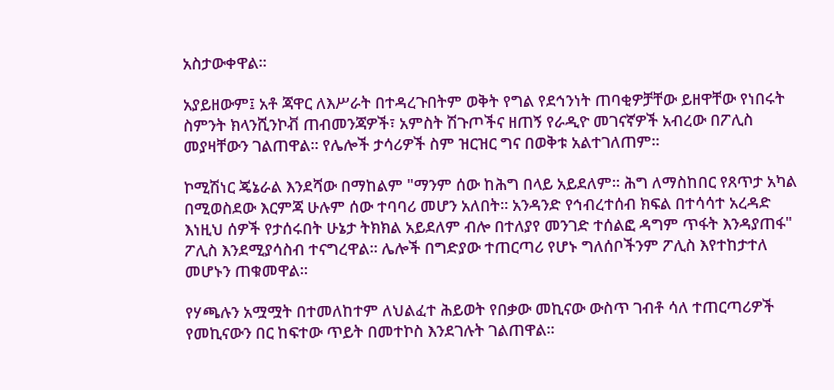አስታውቀዋል።

አያይዘውም፤ አቶ ጃዋር ለእሥራት በተዳረጉበትም ወቅት የግል የደኅንነት ጠባቂዎቻቸው ይዘዋቸው የነበሩት ስምንት ክላንሺንኮቭ ጠብመንጃዎች፣ አምስት ሽጉጦችና ዘጠኝ የራዲዮ መገናኛዎች አብረው በፖሊስ መያዛቸውን ገልጠዋል። የሌሎች ታሳሪዎች ስም ዝርዝር ግና በወቅቱ አልተገለጠም።

ኮሚሽነር ጄኔራል እንደሻው በማከልም "ማንም ሰው ከሕግ በላይ አይደለም። ሕግ ለማስከበር የጸጥታ አካል በሚወስደው እርምጃ ሁሉም ሰው ተባባሪ መሆን አለበት። አንዳንድ የኅብረተሰብ ክፍል በተሳሳተ አረዳድ እነዚህ ሰዎች የታሰሩበት ሁኔታ ትክክል አይደለም ብሎ በተለያየ መንገድ ተሰልፎ ዳግም ጥፋት እንዳያጠፋ" ፖሊስ እንደሚያሳስብ ተናግረዋል። ሌሎች በግድያው ተጠርጣሪ የሆኑ ግለሰቦችንም ፖሊስ እየተከታተለ መሆኑን ጠቁመዋል።

የሃጫሉን አሟሟት በተመለከተም ለህልፈተ ሕይወት የበቃው መኪናው ውስጥ ገብቶ ሳለ ተጠርጣሪዎች የመኪናውን በር ከፍተው ጥይት በመተኮስ እንደገሉት ገልጠዋል።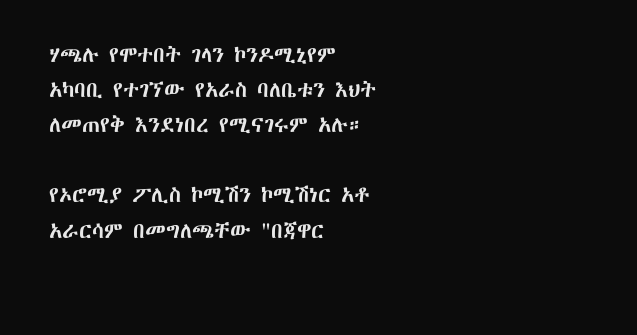ሃጫሉ የሞተበት ገላን ኮንዶሚኒየም አካባቢ የተገኘው የአራስ ባለቤቱን እህት ለመጠየቅ እንደነበረ የሚናገሩም አሉ።

የኦሮሚያ ፖሊስ ኮሚሽን ኮሚሽነር አቶ አራርሳም በመግለጫቸው "በጃዋር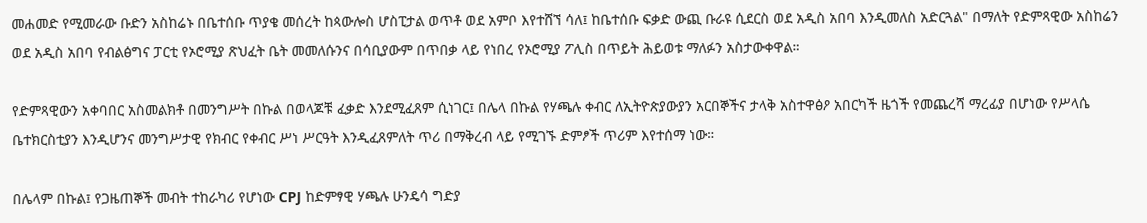መሐመድ የሚመራው ቡድን አስከሬኑ በቤተሰቡ ጥያቄ መሰረት ከጳውሎስ ሆስፒታል ወጥቶ ወደ አምቦ እየተሸኘ ሳለ፤ ከቤተሰቡ ፍቃድ ውጪ ቡራዩ ሲደርስ ወደ አዲስ አበባ እንዲመለስ አድርጓል" በማለት የድምጻዊው አስከሬን ወደ አዲስ አበባ የብልፅግና ፓርቲ የኦሮሚያ ጽህፈት ቤት መመለሱንና በሳቢያውም በጥበቃ ላይ የነበረ የኦሮሚያ ፖሊስ በጥይት ሕይወቱ ማለፉን አስታውቀዋል።

የድምጻዊውን አቀባበር አስመልክቶ በመንግሥት በኩል በወላጆቹ ፈቃድ እንደሚፈጸም ሲነገር፤ በሌላ በኩል የሃጫሉ ቀብር ለኢትዮጵያውያን አርበኞችና ታላቅ አስተዋፅዖ አበርካች ዜጎች የመጨረሻ ማረፊያ በሆነው የሥላሴ ቤተክርስቲያን እንዲሆንና መንግሥታዊ የክብር የቀብር ሥነ ሥርዓት እንዲፈጸምለት ጥሪ በማቅረብ ላይ የሚገኙ ድምፆች ጥሪም እየተሰማ ነው።

በሌላም በኩል፤ የጋዜጠኞች መብት ተከራካሪ የሆነው CPJ ከድምፃዊ ሃጫሉ ሁንዴሳ ግድያ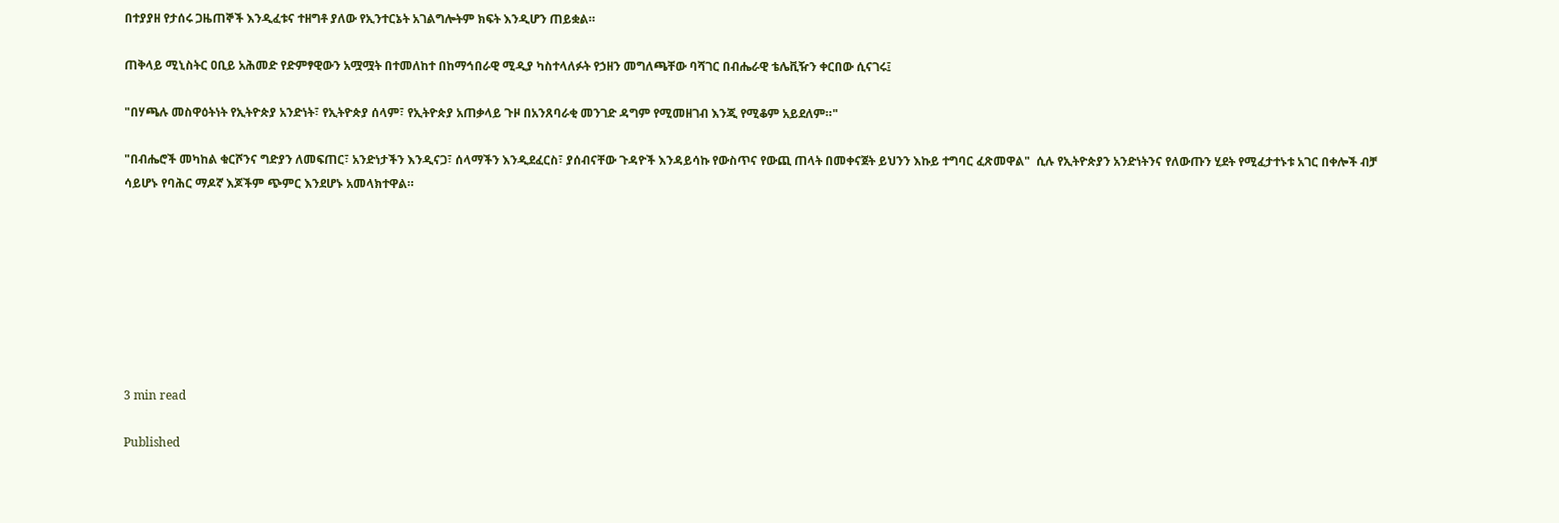በተያያዘ የታሰሩ ጋዜጠኞች እንዲፈቱና ተዘግቶ ያለው የኢንተርኔት አገልግሎትም ክፍት እንዲሆን ጠይቋል።

ጠቅላይ ሚኒስትር ዐቢይ አሕመድ የድምፃዊውን አሟሟት በተመለከተ በከማኅበራዊ ሚዲያ ካስተላለፉት የኃዘን መግለጫቸው ባሻገር በብሔራዊ ቴሌቪዥን ቀርበው ሲናገሩ፤

"በሃጫሉ መስዋዕትነት የኢትዮጵያ አንድነት፣ የኢትዮጵያ ሰላም፣ የኢትዮጵያ አጠቃላይ ጉዞ በአንጸባራቂ መንገድ ዳግም የሚመዘገብ እንጂ የሚቆም አይደለም።"

"በብሔሮች መካከል ቁርሾንና ግድያን ለመፍጠር፣ አንድነታችን እንዲናጋ፣ ሰላማችን እንዲደፈርስ፣ ያሰብናቸው ጉዳዮች እንዳይሳኩ የውስጥና የውጪ ጠላት በመቀናጀት ይህንን እኩይ ተግባር ፈጽመዋል"  ሲሉ የኢትዮጵያን አንድነትንና የለውጡን ሂደት የሚፈታተኑቱ አገር በቀሎች ብቻ ሳይሆኑ የባሕር ማዶኛ እጆችም ጭምር እንደሆኑ አመላክተዋል።








3 min read

Published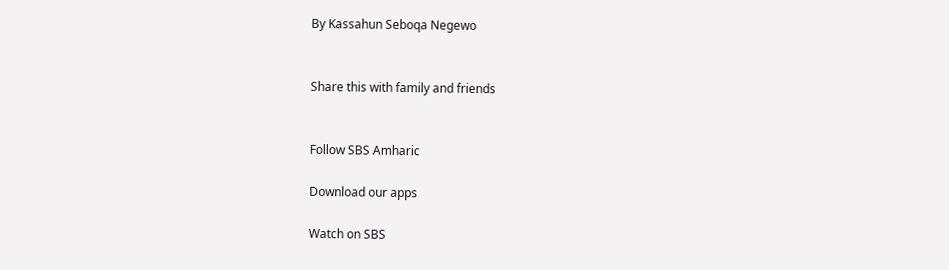By Kassahun Seboqa Negewo


Share this with family and friends


Follow SBS Amharic

Download our apps

Watch on SBS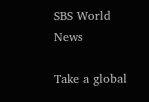SBS World News

Take a global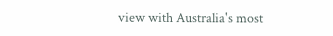view with Australia's most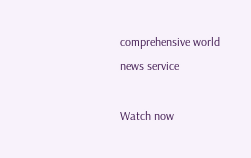comprehensive world news service

Watch now